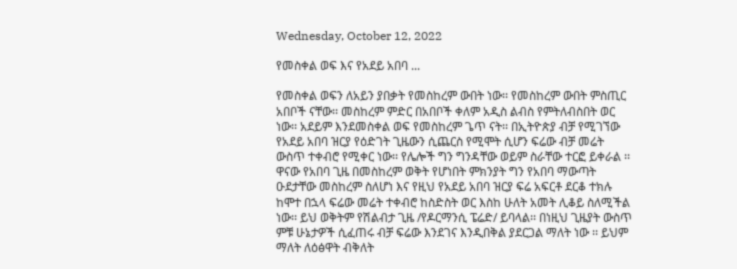Wednesday, October 12, 2022

የመስቀል ወፍ እና የአደይ አበባ ...

የመስቀል ወፍን ለአይን ያበቃት የመስከረም ውበት ነው፡፡ የመስከረም ውበት ምስጢር አበቦች ናቸው፡፡ መስከረም ምድር በአበቦች ቀለም አዲስ ልብስ የምትለብስበት ወር ነው፡፡ አደይም እንደመስቀል ወፍ የመስከረም ጌጥ ናት፡፡ በኢትዮጵያ ብቻ የሚገኘው የአደይ አበባ ዝርያ የዕድገት ጊዜውን ሲጨርስ የሚሞት ሲሆን ፍሬው ብቻ መሬት ውስጥ ተቀብሮ የሚቀር ነው፡፡ የሌሎች ግን ግንዳቸው ወይም ስራቸው ተርፎ ይቀራል ፡፡ ዋናው የአበባ ጊዜ በመስከረም ወቅት የሆነበት ምክንያት ግን የአበባ ማውጣት ዑደታቸው መስከረም ስለሆነ እና የዚህ የአደይ አበባ ዝርያ ፍሬ አፍርቶ ደርቆ ተክሉ ከሞተ በኋላ ፍሬው መሬት ተቀብሮ ከስድስት ወር እስከ ሁለት አመት ሊቆይ ስለሚችል ነው፡፡ ይህ ወቅትም የሽልብታ ጊዜ /የዶርማንሲ ፔሬድ/ ይባላል፡፡ በነዚህ ጊዜያት ውስጥ ምቹ ሁኔታዎች ሲፈጠሩ ብቻ ፍሬው እንደገና እንዲበቅል ያደርጋል ማለት ነው ፡፡ ይህም ማለት ለዕፅዋት ብቅለት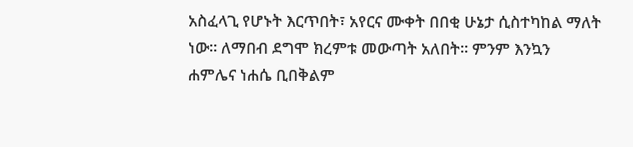አስፈላጊ የሆኑት እርጥበት፣ አየርና ሙቀት በበቂ ሁኔታ ሲስተካከል ማለት ነው፡፡ ለማበብ ደግሞ ክረምቱ መውጣት አለበት፡፡ ምንም እንኳን ሐምሌና ነሐሴ ቢበቅልም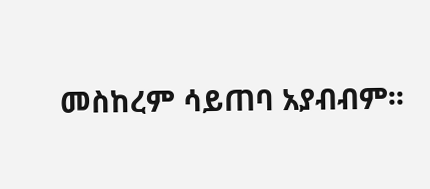መስከረም ሳይጠባ አያብብም፡፡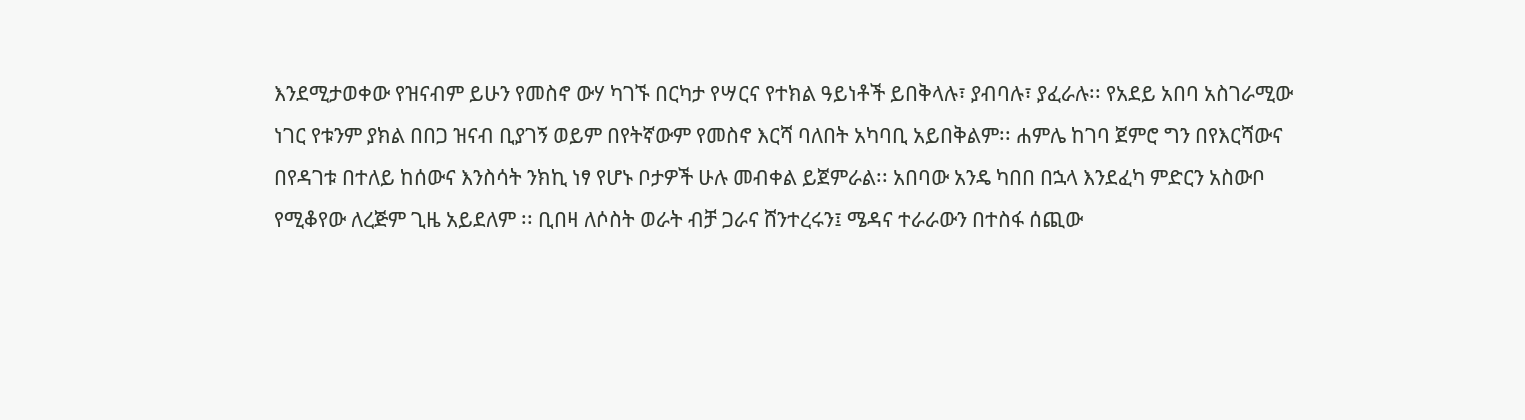እንደሚታወቀው የዝናብም ይሁን የመስኖ ውሃ ካገኙ በርካታ የሣርና የተክል ዓይነቶች ይበቅላሉ፣ ያብባሉ፣ ያፈራሉ፡፡ የአደይ አበባ አስገራሚው ነገር የቱንም ያክል በበጋ ዝናብ ቢያገኝ ወይም በየትኛውም የመስኖ እርሻ ባለበት አካባቢ አይበቅልም፡፡ ሐምሌ ከገባ ጀምሮ ግን በየእርሻውና በየዳገቱ በተለይ ከሰውና እንስሳት ንክኪ ነፃ የሆኑ ቦታዎች ሁሉ መብቀል ይጀምራል፡፡ አበባው አንዴ ካበበ በኋላ እንደፈካ ምድርን አስውቦ የሚቆየው ለረጅም ጊዜ አይደለም ፡፡ ቢበዛ ለሶስት ወራት ብቻ ጋራና ሸንተረሩን፤ ሜዳና ተራራውን በተስፋ ሰጪው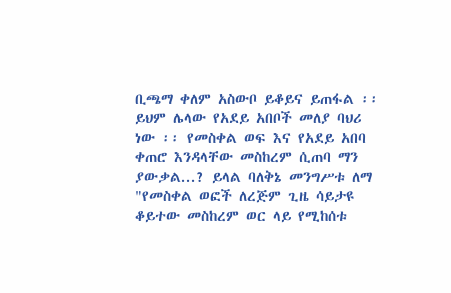ቢጫማ ቀለም አስውቦ ይቆይና ይጠፋል ፡፡ ይህም ሌላው የአደይ አበቦች መለያ ባህሪ ነው ፡፡ የመስቀል ወፍ እና የአደይ አበባ ቀጠሮ እንዳላቸው መስከረም ሲጠባ ማን ያውቃል...? ይላል ባለቅኔ መንግሥቱ ለማ
"የመስቀል ወፎች ለረጅም ጊዜ ሳይታዩ ቆይተው መስከረም ወር ላይ የሚከሰቱ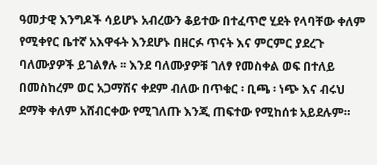ዓመታዊ እንግዶች ሳይሆኑ አብረውን ቆይተው በተፈጥሮ ሂደት የላባቸው ቀለም የሚቀየር ቤተኛ አእዋፋት እንደሆኑ በዘርፉ ጥናት እና ምርምር ያደረጉ ባለሙያዎች ይገልፃሉ ፡፡ እንደ ባለሙያዎቹ ገለፃ የመስቀል ወፍ በተለይ በመስከረም ወር አጋማሽና ቀደም ብለው በጥቁር ፡ ቢጫ ፡ ነጭ እና ብሩህ ደማቅ ቀለም አሸብርቀው የሚገለጡ እንጂ ጠፍተው የሚከሰቱ አይደሉም።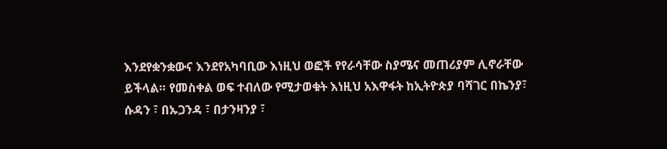እንደየቋንቋውና እንደየአካባቢው እነዚህ ወፎች የየራሳቸው ስያሜና መጠሪያም ሊኖራቸው ይችላል። የመስቀል ወፍ ተብለው የሚታወቁት እነዚህ አእዋፋት ከኢትዮጵያ ባሻገር በኬንያ፣ ሱዳን ፣ በኡጋንዳ ፣ በታንዛንያ ፣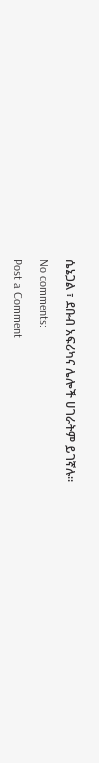ሴኔጋል ፣ ደቡብ አፍሪካና ሌሎች ሀገራትም ይገኛሉ።

No comments:

Post a Comment